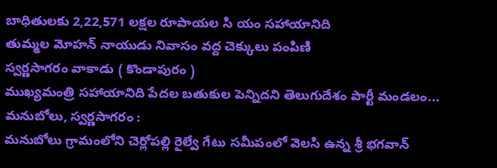బాధితులకు 2,22,571 లక్షల రూపాయల సి యం సహాయానిది
తుమ్మల మోహన్ నాయుడు నివాసం వద్ద చెక్కులు పంపిణి
స్వర్ణసాగరం వాకాడు ( కొండాపురం )
ముఖ్యమంత్రి సహాయానిది పేదల బతుకుల పెన్నిదని తెలుగుదేశం పార్టీ మండలం...
మనుబోలు, స్వర్ణసాగరం :
మనుబోలు గ్రామంలోని చెర్లోపల్లి రైల్వే గేటు సమీపంలో వెలసి ఉన్న శ్రీ భగవాన్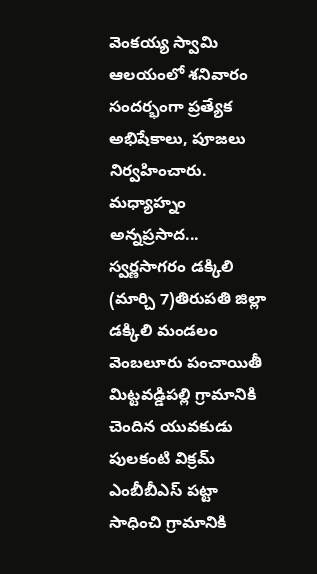వెంకయ్య స్వామి ఆలయంలో శనివారం సందర్భంగా ప్రత్యేక అభిషేకాలు, పూజలు నిర్వహించారు. మధ్యాహ్నం అన్నప్రసాద...
స్వర్ణసాగరం డక్కిలి (మార్చి 7)తిరుపతి జిల్లా డక్కిలి మండలం వెంబలూరు పంచాయితీ మిట్టవడ్డిపల్లి గ్రామానికి చెందిన యువకుడు పులకంటి విక్రమ్ ఎంబీబీఎస్ పట్టా సాధించి గ్రామానికి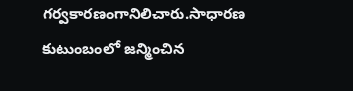గర్వకారణంగానిలిచారు.సాధారణ కుటుంబంలో జన్మించిన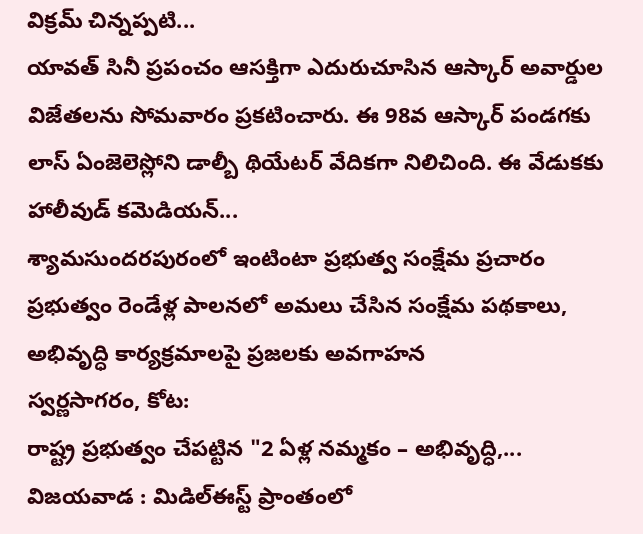విక్రమ్ చిన్నప్పటి...
యావత్ సినీ ప్రపంచం ఆసక్తిగా ఎదురుచూసిన ఆస్కార్ అవార్డుల విజేతలను సోమవారం ప్రకటించారు. ఈ 98వ ఆస్కార్ పండగకు లాస్ ఏంజెలెస్లోని డాల్బీ థియేటర్ వేదికగా నిలిచింది. ఈ వేడుకకు హాలీవుడ్ కమెడియన్...
శ్యామసుందరపురంలో ఇంటింటా ప్రభుత్వ సంక్షేమ ప్రచారం
ప్రభుత్వం రెండేళ్ల పాలనలో అమలు చేసిన సంక్షేమ పథకాలు, అభివృద్ధి కార్యక్రమాలపై ప్రజలకు అవగాహన
స్వర్ణసాగరం, కోట:
రాష్ట్ర ప్రభుత్వం చేపట్టిన "2 ఏళ్ల నమ్మకం – అభివృద్ధి,...
విజయవాడ : మిడిల్ఈస్ట్ ప్రాంతంలో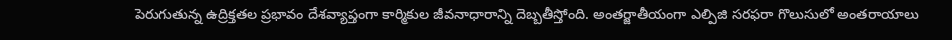పెరుగుతున్న ఉద్రిక్తతల ప్రభావం దేశవ్యాప్తంగా కార్మికుల జీవనాధారాన్ని దెబ్బతీస్తోంది. అంతర్జాతీయంగా ఎల్పిజి సరఫరా గొలుసులో అంతరాయాలు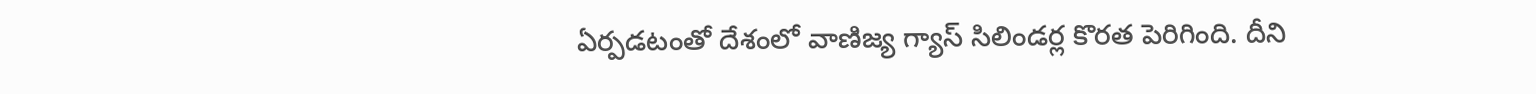ఏర్పడటంతో దేశంలో వాణిజ్య గ్యాస్ సిలిండర్ల కొరత పెరిగింది. దీని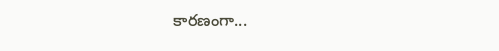కారణంగా...